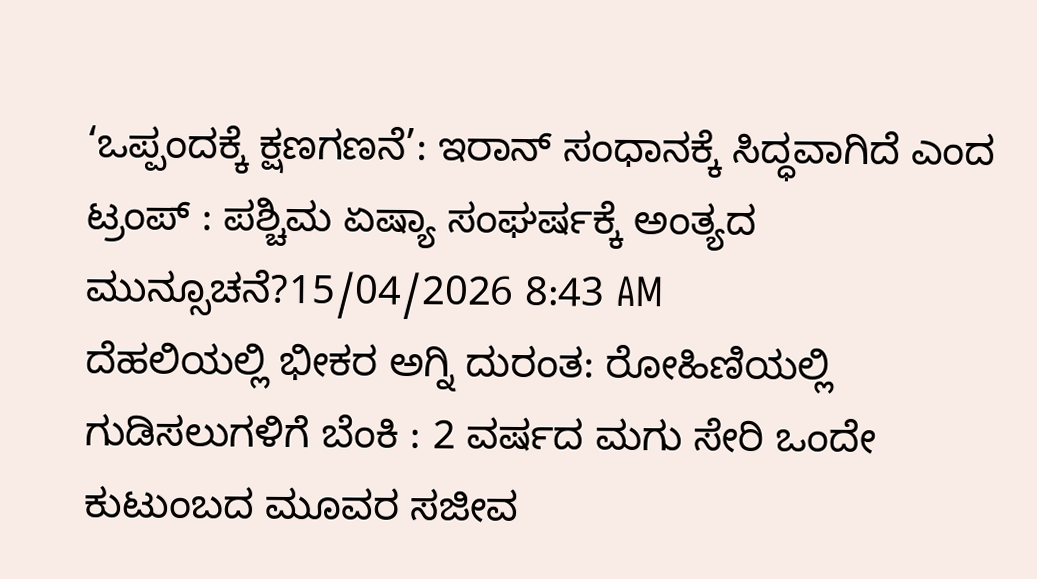‘ಒಪ್ಪಂದಕ್ಕೆ ಕ್ಷಣಗಣನೆ’: ಇರಾನ್ ಸಂಧಾನಕ್ಕೆ ಸಿದ್ಧವಾಗಿದೆ ಎಂದ ಟ್ರಂಪ್ : ಪಶ್ಚಿಮ ಏಷ್ಯಾ ಸಂಘರ್ಷಕ್ಕೆ ಅಂತ್ಯದ ಮುನ್ಸೂಚನೆ?15/04/2026 8:43 AM
ದೆಹಲಿಯಲ್ಲಿ ಭೀಕರ ಅಗ್ನಿ ದುರಂತ: ರೋಹಿಣಿಯಲ್ಲಿ ಗುಡಿಸಲುಗಳಿಗೆ ಬೆಂಕಿ : 2 ವರ್ಷದ ಮಗು ಸೇರಿ ಒಂದೇ ಕುಟುಂಬದ ಮೂವರ ಸಜೀವ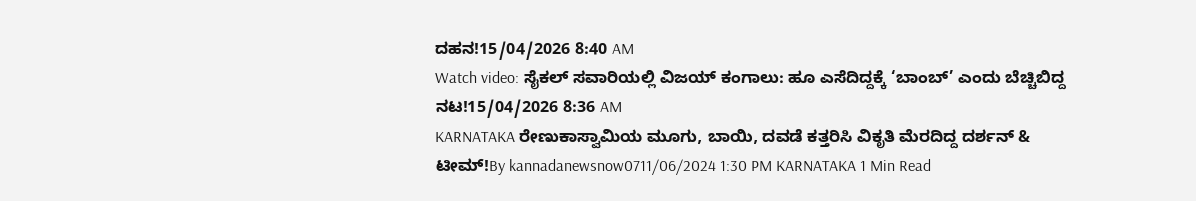ದಹನ!15/04/2026 8:40 AM
Watch video: ಸೈಕಲ್ ಸವಾರಿಯಲ್ಲಿ ವಿಜಯ್ ಕಂಗಾಲು: ಹೂ ಎಸೆದಿದ್ದಕ್ಕೆ ‘ಬಾಂಬ್’ ಎಂದು ಬೆಚ್ಚಿಬಿದ್ದ ನಟ!15/04/2026 8:36 AM
KARNATAKA ರೇಣುಕಾಸ್ವಾಮಿಯ ಮೂಗು, ಬಾಯಿ, ದವಡೆ ಕತ್ತರಿಸಿ ವಿಕೃತಿ ಮೆರದಿದ್ದ ದರ್ಶನ್ & ಟೀಮ್!By kannadanewsnow0711/06/2024 1:30 PM KARNATAKA 1 Min Read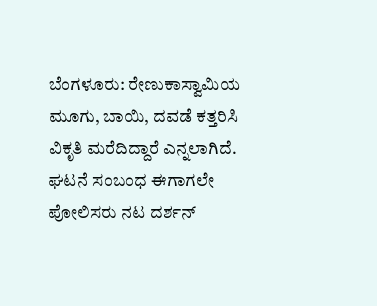ಬೆಂಗಳೂರು: ರೇಣುಕಾಸ್ವಾಮಿಯ ಮೂಗು, ಬಾಯಿ, ದವಡೆ ಕತ್ತರಿಸಿ ವಿಕೃತಿ ಮರೆದಿದ್ದಾರೆ ಎನ್ನಲಾಗಿದೆ. ಘಟನೆ ಸಂಬಂಧ ಈಗಾಗಲೇ ಪೋಲಿಸರು ನಟ ದರ್ಶನ್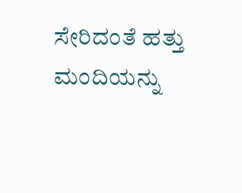ಸೇರಿದಂತೆ ಹತ್ತು ಮಂದಿಯನ್ನು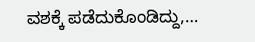ವಶಕ್ಕೆ ಪಡೆದುಕೊಂಡಿದ್ದು,…